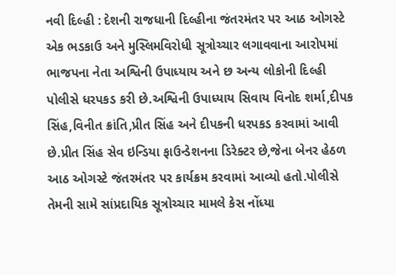નવી દિલ્હી : દેશની રાજધાની દિલ્હીના જંતરમંતર પર આઠ ઓગસ્ટે એક ભડકાઉ અને મુસ્લિમવિરોધી સૂત્રોચ્ચાર લગાવવાના આરોપમાં ભાજપના નેતા અશ્વિની ઉપાધ્યાય અને છ અન્ય લોકોની દિલ્હી પોલીસે ધરપકડ કરી છે.અશ્વિની ઉપાધ્યાય સિવાય વિનોદ શર્મા,દીપક સિંહ,વિનીત ક્રાંતિ,પ્રીત સિંહ અને દીપકની ધરપકડ કરવામાં આવી છે.પ્રીત સિંહ સેવ ઇન્ડિયા ફાઉન્ડેશનના ડિરેક્ટર છે,જેના બેનર હેઠળ આઠ ઓગસ્ટે જંતરમંતર પર કાર્યક્રમ કરવામાં આવ્યો હતો.પોલીસે તેમની સામે સાંપ્રદાયિક સૂત્રોચ્ચાર મામલે કેસ નોંધ્યા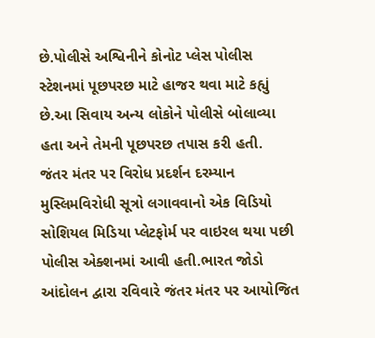છે.પોલીસે અશ્વિનીને કોનોટ પ્લેસ પોલીસ સ્ટેશનમાં પૂછપરછ માટે હાજર થવા માટે કહ્યું છે.આ સિવાય અન્ય લોકોને પોલીસે બોલાવ્યા હતા અને તેમની પૂછપરછ તપાસ કરી હતી.
જંતર મંતર પર વિરોધ પ્રદર્શન દરમ્યાન મુસ્લિમવિરોધી સૂત્રો લગાવવાનો એક વિડિયો સોશિયલ મિડિયા પ્લેટફોર્મ પર વાઇરલ થયા પછી પોલીસ એક્શનમાં આવી હતી.ભારત જોડો આંદોલન દ્વારા રવિવારે જંતર મંતર પર આયોજિત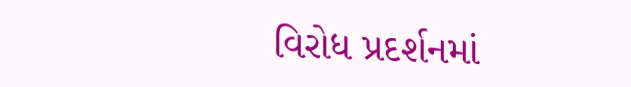વિરોધ પ્રદર્શનમાં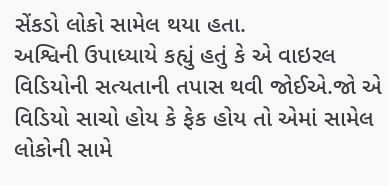સેંકડો લોકો સામેલ થયા હતા.
અશ્વિની ઉપાધ્યાયે કહ્યું હતું કે એ વાઇરલ વિડિયોની સત્યતાની તપાસ થવી જોઈએ.જો એ વિડિયો સાચો હોય કે ફેક હોય તો એમાં સામેલ લોકોની સામે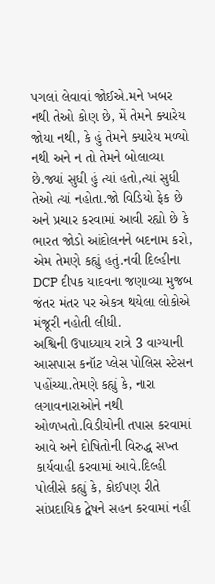પગલાં લેવાવાં જોઈએ.મને ખબર નથી તેઓ કોણ છે, મેં તેમને ક્યારેય જોયા નથી, કે હું તેમને ક્યારેય મળ્યો નથી અને ન તો તેમને બોલાવ્યા છે.જ્યાં સુધી હું ત્યાં હતો,ત્યાં સુધી તેઓ ત્યાં નહોતા.જો વિડિયો ફેક છે અને પ્રચાર કરવામાં આવી રહ્યો છે કે ભારત જોડો આંદોલનને બદનામ કરો, એમ તેમણે કહ્યું હતું.નવી દિલ્હીના DCP દીપક યાદવના જણાવ્યા મુજબ જંતર મંતર પર એકત્ર થયેલા લોકોએ મંજૂરી નહોતી લીધી.
અશ્વિની ઉપાધ્યાય રાત્રે 3 વાગ્યાની આસપાસ કનૉટ પ્લેસ પોલિસ સ્ટેસન પહોંચ્યા.તેમણે કહ્યું કે, નારા લગાવનારાઓને નથી ઓળખતો.વિડીયોની તપાસ કરવામાં આવે અને દોષિતોની વિરુદ્ધ સખ્ત કાર્યવાહી કરવામાં આવે.દિલ્હી પોલીસે કહ્યું કે, કોઈપણ રીતે સાંપ્રદાયિક દ્વેષને સહન કરવામાં નહીં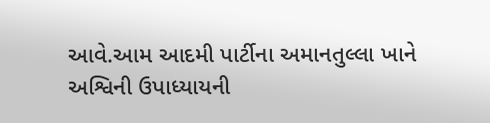આવે.આમ આદમી પાર્ટીના અમાનતુલ્લા ખાને અશ્વિની ઉપાધ્યાયની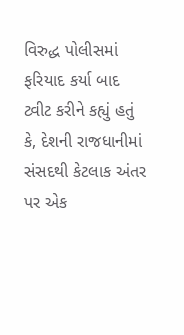વિરુદ્ધ પોલીસમાં ફરિયાદ કર્યા બાદ ટ્વીટ કરીને કહ્યું હતું કે, દેશની રાજધાનીમાં સંસદથી કેટલાક અંતર પર એક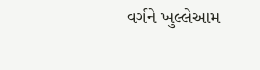વર્ગને ખુલ્લેઆમ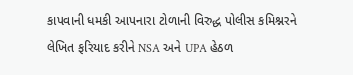કાપવાની ધમકી આપનારા ટોળાની વિરુદ્ધ પોલીસ કમિશ્નરને લેખિત ફરિયાદ કરીને NSA અને UPA હેઠળ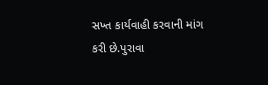સખ્ત કાર્યવાહી કરવાની માંગ કરી છે.પુરાવા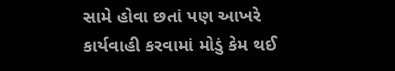સામે હોવા છતાં પણ આખરે કાર્યવાહી કરવામાં મોડું કેમ થઈ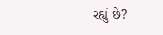રહ્યું છે?